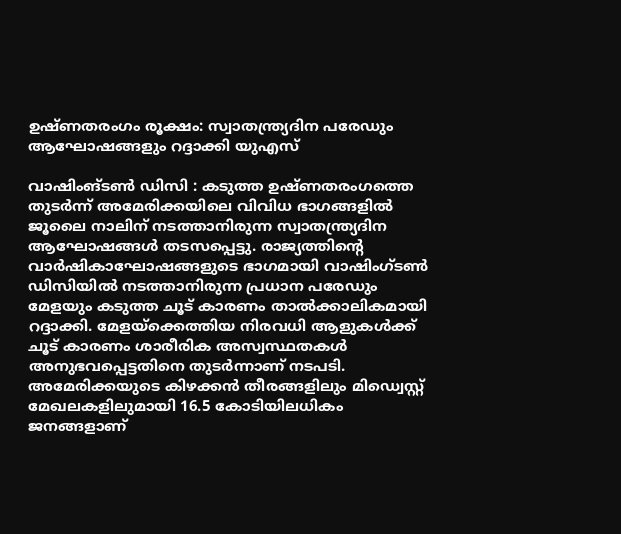ഉഷ്ണതരംഗം രൂക്ഷം: സ്വാതന്ത്ര്യദിന പരേഡും ആഘോഷങ്ങളും റദ്ദാക്കി യുഎസ്

വാഷിംങ്ടൺ ഡിസി : കടുത്ത ഉഷ്ണതരംഗത്തെ തുടർന്ന് അമേരിക്കയിലെ വിവിധ ഭാഗങ്ങളിൽ ജൂലൈ നാലിന് നടത്താനിരുന്ന സ്വാതന്ത്ര്യദിന ആഘോഷങ്ങൾ തടസപ്പെട്ടു. രാജ്യത്തിന്റെ വാർഷികാഘോഷങ്ങളുടെ ഭാഗമായി വാഷിംഗ്ടൺ ഡിസിയിൽ നടത്താനിരുന്ന പ്രധാന പരേഡും മേളയും കടുത്ത ചൂട് കാരണം താൽക്കാലികമായി റദ്ദാക്കി. മേളയ്ക്കെത്തിയ നിരവധി ആളുകൾക്ക് ചൂട് കാരണം ശാരീരിക അസ്വസ്ഥതകൾ അനുഭവപ്പെട്ടതിനെ തുടർന്നാണ് നടപടി.
അമേരിക്കയുടെ കിഴക്കൻ തീരങ്ങളിലും മിഡ്വെസ്റ്റ് മേഖലകളിലുമായി 16.5 കോടിയിലധികം ജനങ്ങളാണ്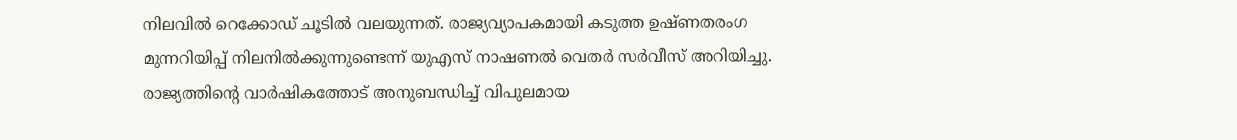നിലവിൽ റെക്കോഡ് ചൂടിൽ വലയുന്നത്. രാജ്യവ്യാപകമായി കടുത്ത ഉഷ്ണതരംഗ മുന്നറിയിപ്പ് നിലനിൽക്കുന്നുണ്ടെന്ന് യുഎസ് നാഷണൽ വെതർ സർവീസ് അറിയിച്ചു. രാജ്യത്തിന്റെ വാർഷികത്തോട് അനുബന്ധിച്ച് വിപുലമായ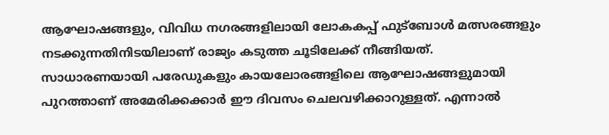ആഘോഷങ്ങളും, വിവിധ നഗരങ്ങളിലായി ലോകകപ്പ് ഫുട്ബോൾ മത്സരങ്ങളും നടക്കുന്നതിനിടയിലാണ് രാജ്യം കടുത്ത ചൂടിലേക്ക് നീങ്ങിയത്.
സാധാരണയായി പരേഡുകളും കായലോരങ്ങളിലെ ആഘോഷങ്ങളുമായി പുറത്താണ് അമേരിക്കക്കാർ ഈ ദിവസം ചെലവഴിക്കാറുള്ളത്. എന്നാൽ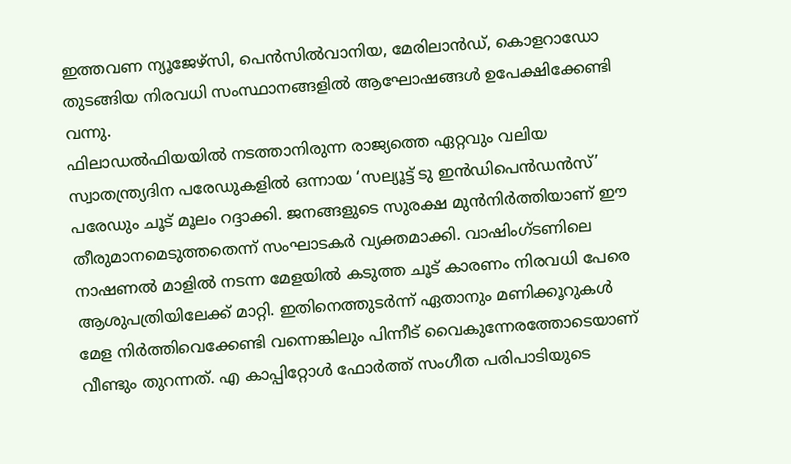ഇത്തവണ ന്യൂജേഴ്സി, പെൻസിൽവാനിയ, മേരിലാൻഡ്, കൊളറാഡോ തുടങ്ങിയ നിരവധി സംസ്ഥാനങ്ങളിൽ ആഘോഷങ്ങൾ ഉപേക്ഷിക്കേണ്ടി വന്നു.
ഫിലാഡൽഫിയയിൽ നടത്താനിരുന്ന രാജ്യത്തെ ഏറ്റവും വലിയ സ്വാതന്ത്ര്യദിന പരേഡുകളിൽ ഒന്നായ ‘സല്യൂട്ട് ടു ഇൻഡിപെൻഡൻസ്’ പരേഡും ചൂട് മൂലം റദ്ദാക്കി. ജനങ്ങളുടെ സുരക്ഷ മുൻനിർത്തിയാണ് ഈ തീരുമാനമെടുത്തതെന്ന് സംഘാടകർ വ്യക്തമാക്കി. വാഷിംഗ്ടണിലെ നാഷണൽ മാളിൽ നടന്ന മേളയിൽ കടുത്ത ചൂട് കാരണം നിരവധി പേരെ ആശുപത്രിയിലേക്ക് മാറ്റി. ഇതിനെത്തുടർന്ന് ഏതാനും മണിക്കൂറുകൾ മേള നിർത്തിവെക്കേണ്ടി വന്നെങ്കിലും പിന്നീട് വൈകുന്നേരത്തോടെയാണ് വീണ്ടും തുറന്നത്. എ കാപ്പിറ്റോൾ ഫോർത്ത് സംഗീത പരിപാടിയുടെ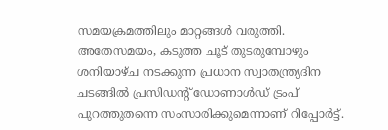സമയക്രമത്തിലും മാറ്റങ്ങൾ വരുത്തി.
അതേസമയം, കടുത്ത ചൂട് തുടരുമ്പോഴും ശനിയാഴ്ച നടക്കുന്ന പ്രധാന സ്വാതന്ത്ര്യദിന ചടങ്ങിൽ പ്രസിഡന്റ് ഡോണാൾഡ് ട്രംപ് പുറത്തുതന്നെ സംസാരിക്കുമെന്നാണ് റിപ്പോർട്ട്.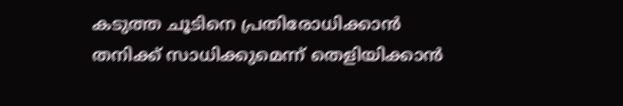കടുത്ത ചൂടിനെ പ്രതിരോധിക്കാൻ തനിക്ക് സാധിക്കുമെന്ന് തെളിയിക്കാൻ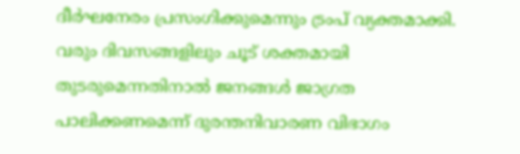ദീർഘനേരം പ്രസംഗിക്കുമെന്നും ട്രംപ് വ്യക്തമാക്കി. വരും ദിവസങ്ങളിലും ചൂട് ശക്തമായി തുടരുമെന്നതിനാൽ ജനങ്ങൾ ജാഗ്രത പാലിക്കണമെന്ന് ദുരന്തനിവാരണ വിഭാഗം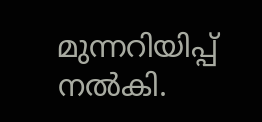മുന്നറിയിപ്പ് നൽകി.